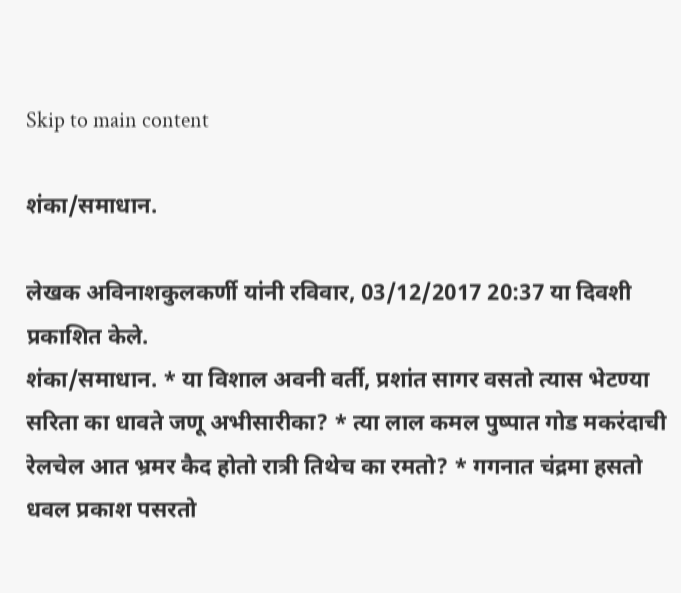Skip to main content

शंका/समाधान.

लेखक अविनाशकुलकर्णी यांनी रविवार, 03/12/2017 20:37 या दिवशी प्रकाशित केले.
शंका/समाधान. * या विशाल अवनी वर्ती, प्रशांत सागर वसतो त्यास भेटण्या सरिता का धावते जणू अभीसारीका? * त्या लाल कमल पुष्पात गोड मकरंदाची रेलचेल आत भ्रमर कैद होतो रात्री तिथेच का रमतो? * गगनात चंद्रमा हसतो धवल प्रकाश पसरतो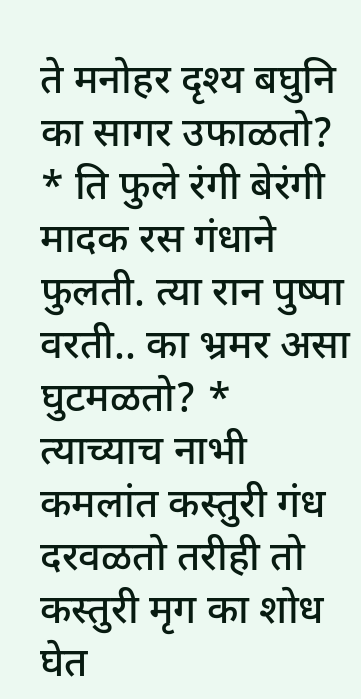ते मनोहर दृश्य बघुनि का सागर उफाळतो? * ति फुले रंगी बेरंगी मादक रस गंधाने फुलती. त्या रान पुष्पा वरती.. का भ्रमर असा घुटमळतो? * त्याच्याच नाभी कमलांत कस्तुरी गंध दरवळतो तरीही तो कस्तुरी मृग का शोध घेत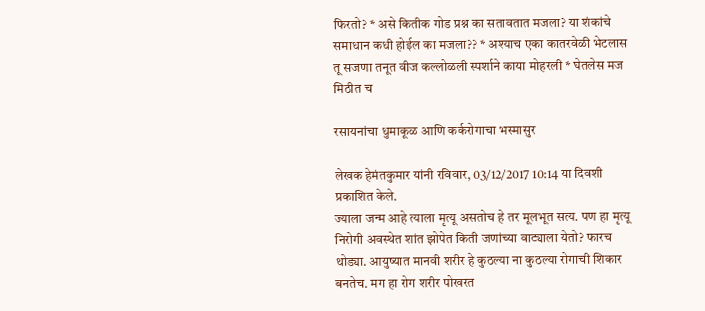फिरतो? * असे कितीक गोड प्रश्न का सतावतात मजला? या शंकांचे समाधान कधी होईल का मजला?? * अश्याच एका कातरवेळी भेटलास तू सजणा तनूत वीज कल्लोळली स्पर्शाने काया मोहरली * घेतलेस मज मिठीत च

रसायनांचा धुमाकूळ आणि कर्करोगाचा भस्मासुर

लेखक हेमंतकुमार यांनी रविवार, 03/12/2017 10:14 या दिवशी प्रकाशित केले.
ज्याला जन्म आहे त्याला मृत्यू असतोच हे तर मूलभूत सत्य. पण हा मृत्यू निरोगी अवस्थेत शांत झोपेत किती जणांच्या वाट्याला येतो? फारच थोड्या. आयुष्यात मानवी शरीर हे कुठल्या ना कुठल्या रोगाची शिकार बनतेच. मग हा रोग शरीर पोखरत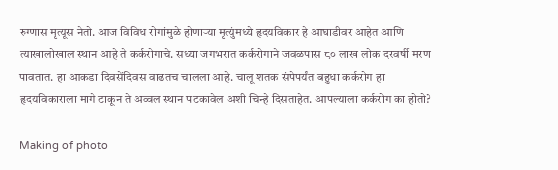रुग्णास मृत्यूस नेतो. आज विविध रोगांमुळे होणाऱ्या मृत्युंमध्ये हृदयविकार हे आघाडीवर आहेत आणि त्याखालोखाल स्थान आहे ते कर्करोगाचे. सध्या जगभरात कर्करोगाने जवळपास ८० लाख लोक दरवर्षी मरण पावतात. हा आकडा दिवसेंदिवस वाढतच चालला आहे. चालू शतक संपेपर्यंत बहुधा कर्करोग हा हृदयविकाराला मागे टाकून ते अव्वल स्थान पटकावेल अशी चिन्हे दिसताहेत. आपल्याला कर्करोग का होतो?

Making of photo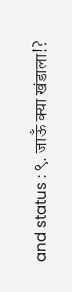and status : ९. जाऊँ क्या खंडाला!?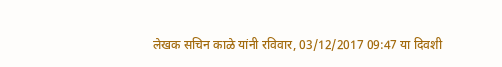लेखक सचिन काळे यांनी रविवार, 03/12/2017 09:47 या दिवशी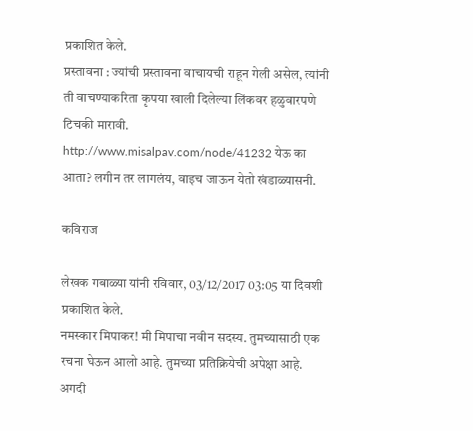प्रकाशित केले.
प्रस्तावना : ज्यांची प्रस्तावना वाचायची राहून गेली असेल, त्यांनी ती वाचण्याकरिता कृपया खाली दिलेल्या लिंकवर हळुवारपणे टिचकी मारावी. http://www.misalpav.com/node/41232 येऊ का आता? लगीन तर लागलंय, वाइच जाऊन येतो खंडाळ्यासनी.

कविराज

लेखक गबाळ्या यांनी रविवार, 03/12/2017 03:05 या दिवशी प्रकाशित केले.
नमस्कार मिपाकर! मी मिपाचा नवीन सदस्य. तुमच्यासाठी एक रचना घेऊन आलो आहे. तुमच्या प्रतिक्रियेची अपेक्षा आहे. अगदी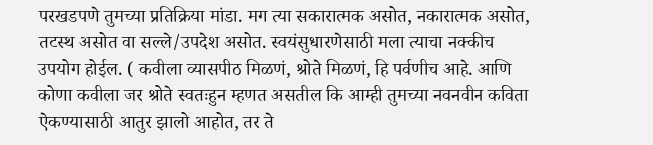परखडपणे तुमच्या प्रतिक्रिया मांडा. मग त्या सकारात्मक असोत, नकारात्मक असोत, तटस्थ असोत वा सल्ले/उपदेश असोत. स्वयंसुधारणेसाठी मला त्याचा नक्कीच उपयोग होईल. ( कवीला व्यासपीठ मिळणं, श्रोते मिळणं, हि पर्वणीच आहे. आणि कोणा कवीला जर श्रोते स्वतःहुन म्हणत असतील कि आम्ही तुमच्या नवनवीन कविता ऐकण्यासाठी आतुर झालो आहोत, तर ते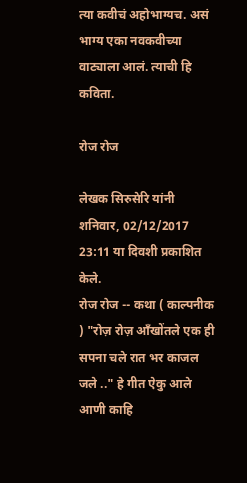त्या कवीचं अहोभाग्यच. असं भाग्य एका नवकवीच्या वाट्याला आलं. त्याची हि कविता.

रोज रोज

लेखक सिरुसेरि यांनी शनिवार, 02/12/2017 23:11 या दिवशी प्रकाशित केले.
रोज रोज -- कथा ( काल्पनीक ) "रोज़ रोज़ आँखोंतले एक ही सपना चले रात भर काजल जले .." हे गीत ऐकु आले आणी काहि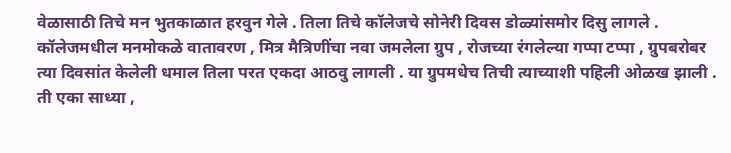वेळासाठी तिचे मन भुतकाळात हरवुन गेले . तिला तिचे कॉलेजचे सोनेरी दिवस डोळ्यांसमोर दिसु लागले . कॉलेजमधील मनमोकळे वातावरण , मित्र मैत्रिणींचा नवा जमलेला ग्रुप , रोजच्या रंगलेल्या गप्पा टप्पा , ग्रुपबरोबर त्या दिवसांत केलेली धमाल तिला परत एकदा आठवु लागली . या ग्रुपमधेच तिची त्याच्याशी पहिली ओळख झाली . ती एका साध्या ,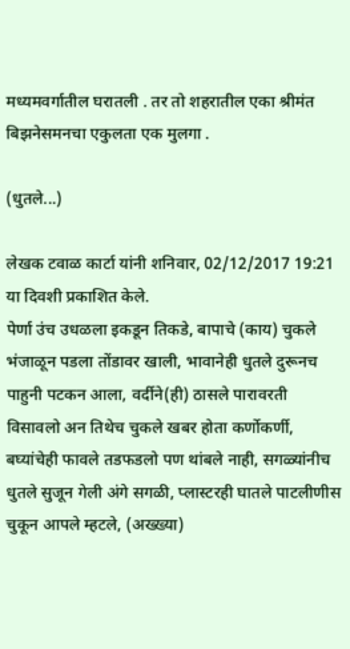मध्यमवर्गातील घरातली . तर तो शहरातील एका श्रीमंत बिझनेसमनचा एकुलता एक मुलगा .

(धुतले...)

लेखक टवाळ कार्टा यांनी शनिवार, 02/12/2017 19:21 या दिवशी प्रकाशित केले.
पेर्णा उंच उधळला इकडून तिकडे, बापाचे (काय) चुकले भंजाळून पडला तोंडावर खाली, भावानेही धुतले दुरूनच पाहुनी पटकन आला, वर्दीने(ही) ठासले पारावरती विसावलो अन तिथेच चुकले खबर होता कर्णोकर्णी, बघ्यांचेही फावले तडफडलो पण थांबले नाही, सगळ्यांनीच धुतले सुजून गेली अंगे सगळी, प्लास्टरही घातले पाटलीणीस चुकून आपले म्हटले, (अख्ख्या)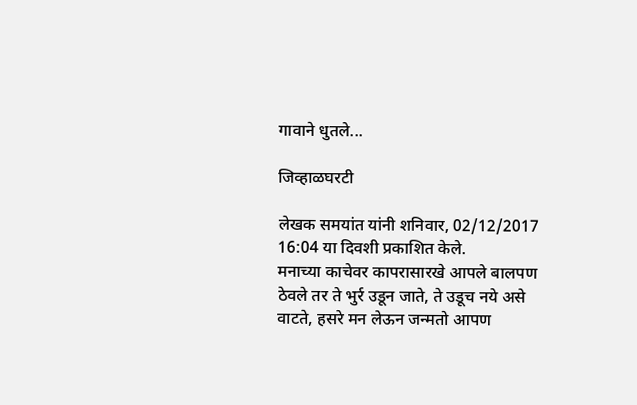गावाने धुतले...

जिव्हाळघरटी

लेखक समयांत यांनी शनिवार, 02/12/2017 16:04 या दिवशी प्रकाशित केले.
मनाच्या काचेवर कापरासारखे आपले बालपण ठेवले तर ते भुर्र उडून जाते, ते उडूच नये असे वाटते, हसरे मन लेऊन जन्मतो आपण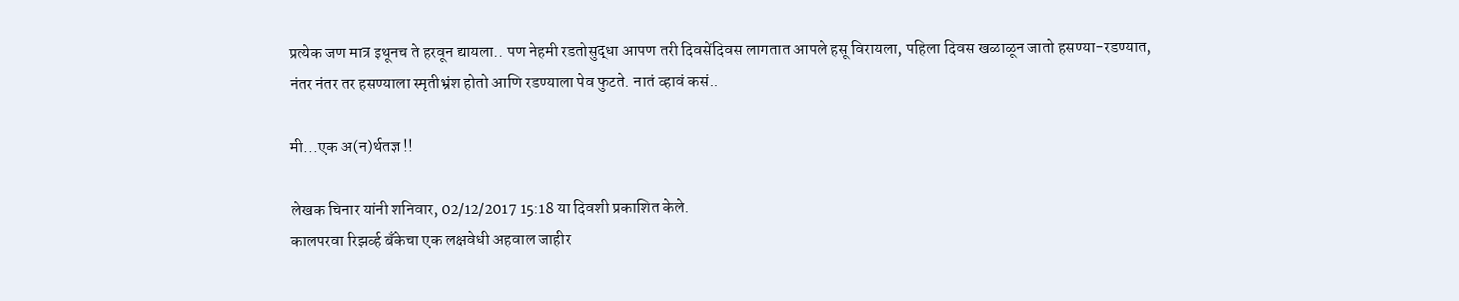प्रत्येक जण मात्र इथूनच ते हरवून द्यायला.. पण नेहमी रडतोसुद्धा आपण तरी दिवसेंदिवस लागतात आपले हसू विरायला, पहिला दिवस खळाळून जातो हसण्या-रडण्यात, नंतर नंतर तर हसण्याला स्मृतीभ्रंश होतो आणि रडण्याला पेव फुटते. नातं व्हावं कसं..

मी...एक अ(न)र्थतज्ञ !!

लेखक चिनार यांनी शनिवार, 02/12/2017 15:18 या दिवशी प्रकाशित केले.
कालपरवा रिझर्व्ह बँकेचा एक लक्षवेधी अहवाल जाहीर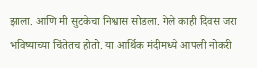झाला. आणि मी सुटकेचा निश्वास सोडला. गेले काही दिवस जरा भविष्याच्या चिंतेतच होतो. या आर्थिक मंदीमध्ये आपली नोकरी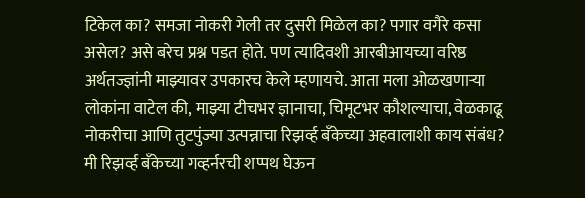टिकेल का? समजा नोकरी गेली तर दुसरी मिळेल का? पगार वगैरे कसा असेल? असे बरेच प्रश्न पडत होते. पण त्यादिवशी आरबीआयच्या वरिष्ठ अर्थतज्ज्ञांनी माझ्यावर उपकारच केले म्हणायचे. आता मला ओळखणाऱ्या लोकांना वाटेल की, माझ्या टीचभर ज्ञानाचा, चिमूटभर कौशल्याचा, वेळकाढू नोकरीचा आणि तुटपुंज्या उत्पन्नाचा रिझर्व्ह बँकेच्या अहवालाशी काय संबंध? मी रिझर्व्ह बँकेच्या गव्हर्नरची शप्पथ घेऊन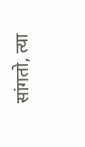सांगतो, त्या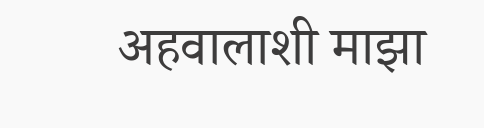अहवालाशी माझा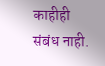काहीही संबंध नाही.